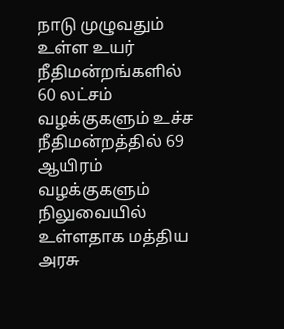நாடு முழுவதும் உள்ள உயர் நீதிமன்றங்களில் 60 லட்சம் வழக்குகளும் உச்ச நீதிமன்றத்தில் 69 ஆயிரம் வழக்குகளும் நிலுவையில் உள்ளதாக மத்திய அரசு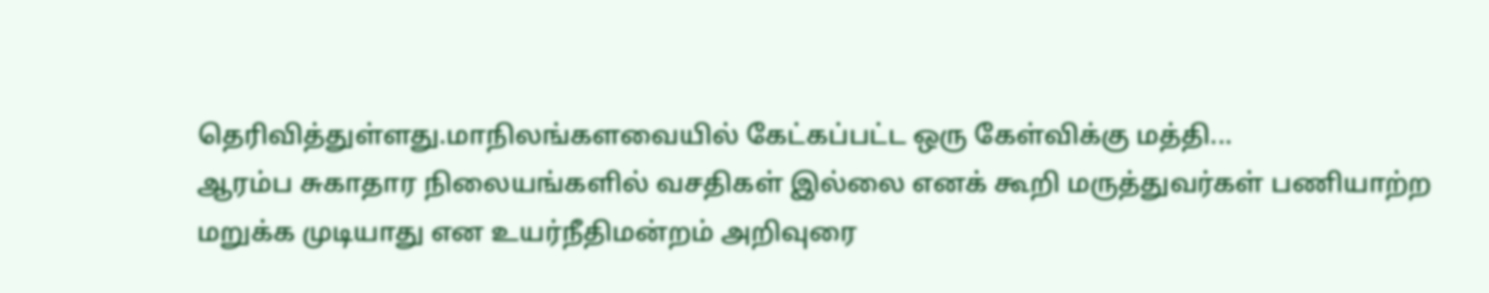தெரிவித்துள்ளது.மாநிலங்களவையில் கேட்கப்பட்ட ஒரு கேள்விக்கு மத்தி...
ஆரம்ப சுகாதார நிலையங்களில் வசதிகள் இல்லை எனக் கூறி மருத்துவர்கள் பணியாற்ற மறுக்க முடியாது என உயர்நீதிமன்றம் அறிவுரை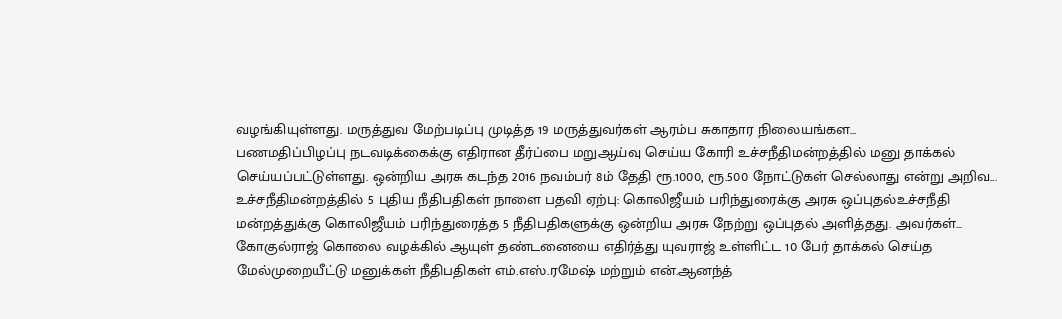வழங்கியுள்ளது. மருத்துவ மேற்படிப்பு முடித்த 19 மருத்துவர்கள் ஆரம்ப சுகாதார நிலையங்கள...
பணமதிப்பிழப்பு நடவடிக்கைக்கு எதிரான தீர்ப்பை மறுஆய்வு செய்ய கோரி உச்சநீதிமன்றத்தில் மனு தாக்கல் செய்யப்பட்டுள்ளது. ஒன்றிய அரசு கடந்த 2016 நவம்பர் 8ம் தேதி ரூ.1000, ரூ.500 நோட்டுகள் செல்லாது என்று அறிவ...
உச்சநீதிமன்றத்தில் 5 புதிய நீதிபதிகள் நாளை பதவி ஏற்பு: கொலிஜீயம் பரிந்துரைக்கு அரசு ஒப்புதல்உச்சநீதி மன்றத்துக்கு கொலிஜீயம் பரிந்துரைத்த 5 நீதிபதிகளுக்கு ஒன்றிய அரசு நேற்று ஒப்புதல் அளித்தது. அவர்கள்...
கோகுல்ராஜ் கொலை வழக்கில் ஆயுள் தண்டனையை எதிர்த்து யுவராஜ் உள்ளிட்ட 10 பேர் தாக்கல் செய்த மேல்முறையீட்டு மனுக்கள் நீதிபதிகள் எம்.எஸ்.ரமேஷ் மற்றும் என்.ஆனந்த்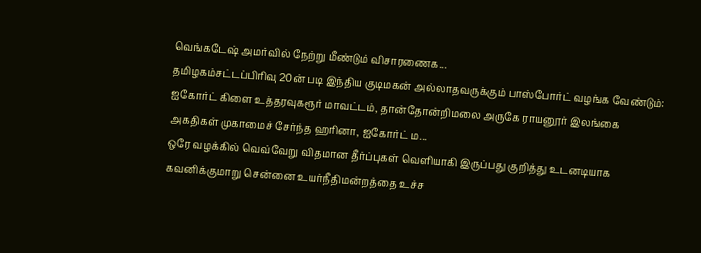வெங்கடேஷ் அமர்வில் நேற்று மீண்டும் விசாரணைக...
தமிழகம்சட்டப்பிரிவு 20ன் படி இந்திய குடிமகன் அல்லாதவருக்கும் பாஸ்போர்ட் வழங்க வேண்டும்: ஐகோர்ட் கிளை உத்தரவுகரூர் மாவட்டம், தான்தோன்றிமலை அருகே ராயனூர் இலங்கை அகதிகள் முகாமைச் சேர்ந்த ஹரினா, ஐகோர்ட் ம...
ஒரே வழக்கில் வெவ்வேறு விதமான தீர்ப்புகள் வெளியாகி இருப்பது குறித்து உடனடியாக கவனிக்குமாறு சென்னை உயர்நீதிமன்றத்தை உச்ச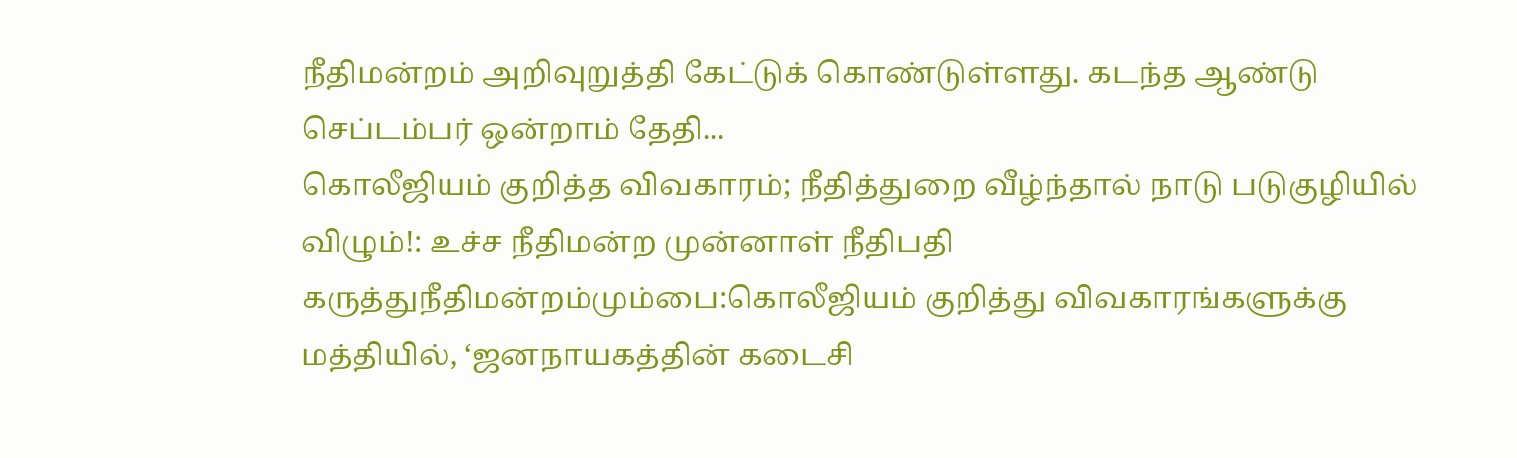நீதிமன்றம் அறிவுறுத்தி கேட்டுக் கொண்டுள்ளது. கடந்த ஆண்டு செப்டம்பர் ஒன்றாம் தேதி...
கொலீஜியம் குறித்த விவகாரம்; நீதித்துறை வீழ்ந்தால் நாடு படுகுழியில் விழும்!: உச்ச நீதிமன்ற முன்னாள் நீதிபதி கருத்துநீதிமன்றம்மும்பை:கொலீஜியம் குறித்து விவகாரங்களுக்கு மத்தியில், ‘ஜனநாயகத்தின் கடைசி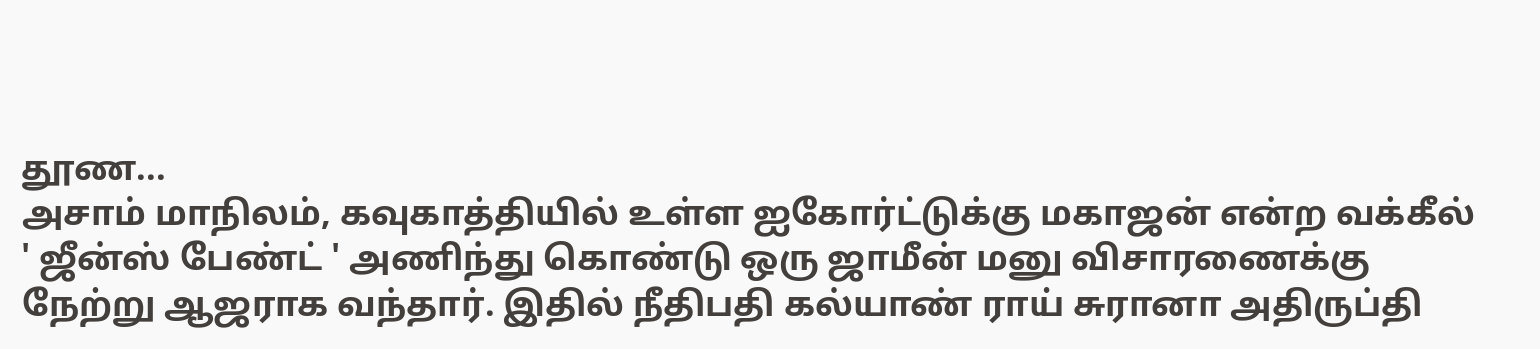தூண...
அசாம் மாநிலம், கவுகாத்தியில் உள்ள ஐகோர்ட்டுக்கு மகாஜன் என்ற வக்கீல் ' ஜீன்ஸ் பேண்ட் ' அணிந்து கொண்டு ஒரு ஜாமீன் மனு விசாரணைக்கு நேற்று ஆஜராக வந்தார். இதில் நீதிபதி கல்யாண் ராய் சுரானா அதிருப்தி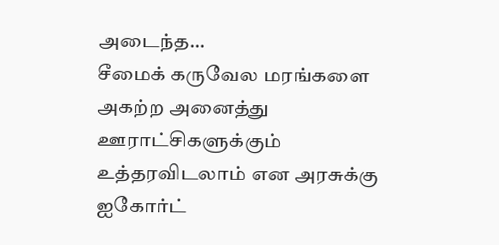அடைந்த...
சீமைக் கருவேல மரங்களை அகற்ற அனைத்து ஊராட்சிகளுக்கும் உத்தரவிடலாம் என அரசுக்கு ஐகோர்ட்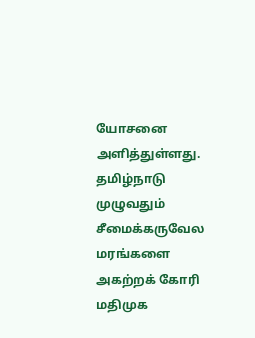யோசனை அளித்துள்ளது. தமிழ்நாடு முழுவதும் சீமைக்கருவேல மரங்களை அகற்றக் கோரி மதிமுக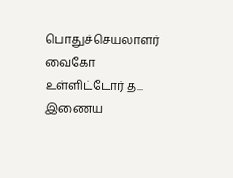பொதுச்செயலாளர் வைகோ உள்ளிட்டோர் த...
இணைய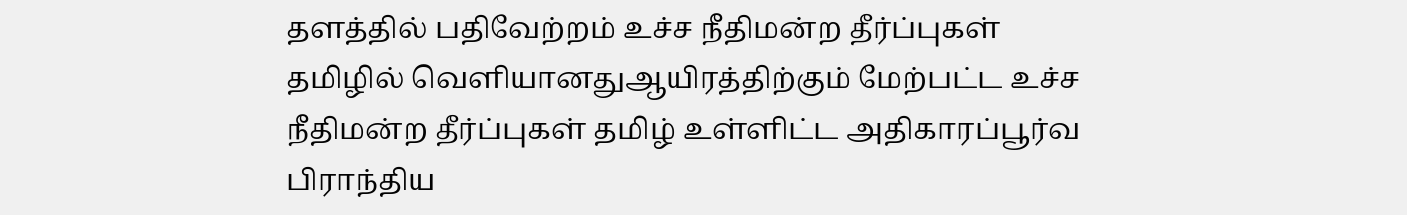தளத்தில் பதிவேற்றம் உச்ச நீதிமன்ற தீர்ப்புகள் தமிழில் வெளியானதுஆயிரத்திற்கும் மேற்பட்ட உச்ச நீதிமன்ற தீர்ப்புகள் தமிழ் உள்ளிட்ட அதிகாரப்பூர்வ பிராந்திய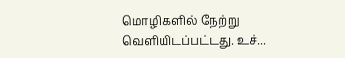மொழிகளில் நேற்று வெளியிடப்பட்டது. உச்...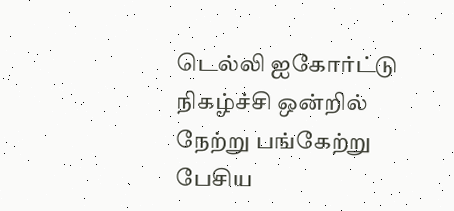டெல்லி ஐகோர்ட்டு நிகழ்ச்சி ஒன்றில் நேற்று பங்கேற்று பேசிய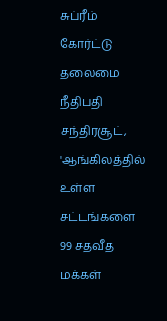சுப்ரீம் கோர்ட்டு தலைமை நீதிபதி சந்திரசூட், 'ஆங்கிலத்தில் உள்ள சட்டங்களை 99 சதவீத மக்கள்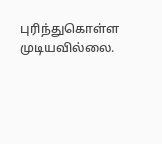புரிந்துகொள்ள முடியவில்லை.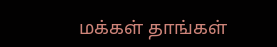மக்கள் தாங்கள்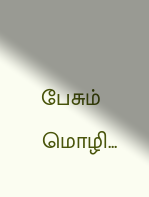பேசும் மொழி...